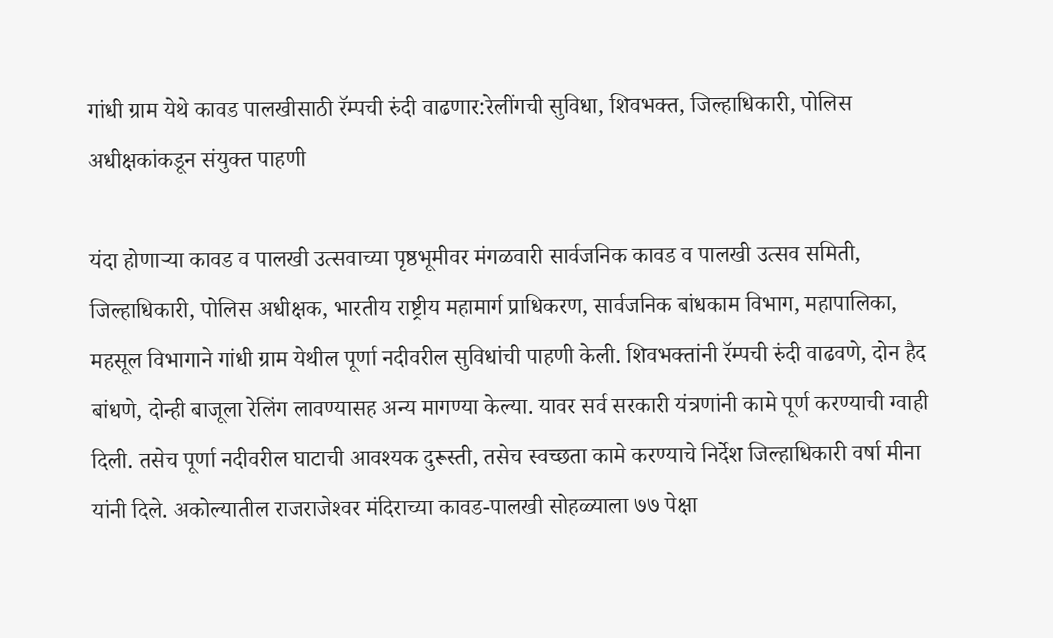गांधी ग्राम येथे कावड पालखीसाठी रॅम्पची रुंदी वाढणार:रेलींगची सुविधा, शिवभक्त, जिल्हाधिकारी, पोलिस अधीक्षकांकडून संयुक्त पाहणी

यंदा होणाऱ्या कावड व पालखी उत्सवाच्या पृष्ठभूमीवर मंगळवारी सार्वजनिक कावड व पालखी उत्सव समिती, जिल्हाधिकारी, पोलिस अधीक्षक, भारतीय राष्ट्रीय महामार्ग प्राधिकरण, सार्वजनिक बांधकाम विभाग, महापालिका, महसूल विभागाने गांधी ग्राम येथील पूर्णा नदीवरील सुविधांची पाहणी केली. शिवभक्तांनी रॅम्पची रुंदी वाढवणे, दोन हैद बांधणे, दोन्ही बाजूला रेलिंग लावण्यासह अन्य मागण्या केल्या. यावर सर्व सरकारी यंत्रणांनी कामे पूर्ण करण्याची ग्वाही दिली. तसेच पूर्णा नदीवरील घाटाची आवश्यक दुरूस्ती, तसेच स्वच्छता कामे करण्याचे निर्देश जिल्हाधिकारी वर्षा मीना यांनी दिले. अकोल्यातील राजराजेश्‍वर मंदिराच्या कावड-पालखी सोहळ्याला ७७ पेक्षा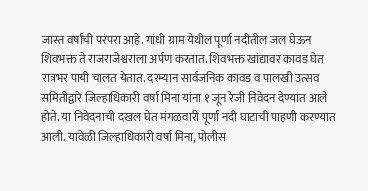जास्त वर्षांची परंपरा आहे. गांधी ग्राम येथील पूर्णा नदीतील जल घेऊन शिवभक्त ते राजराजेश्वराला अर्पण करतात. शिवभक्त खांद्यावर कावड घेत रात्रभर पायी चालत येतात. दरम्यान सार्वजनिक कावड व पालखी उत्सव समितीद्वारे जिल्हाधिकारी वर्षा मिना यांना १ जून रेजी निवेदन देण्यात आले होते. या निवेदनाची दखल घेत मंगळवारी पूर्णा नदी घाटाची पाहणी करण्यात आली. यावेळी जिल्हाधिकारी वर्षा मिना, पोलीस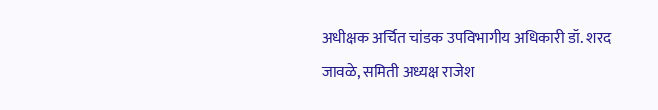अधीक्षक अर्चित चांडक उपविभागीय अधिकारी डॉ. शरद जावळे, समिती अध्यक्ष राजेश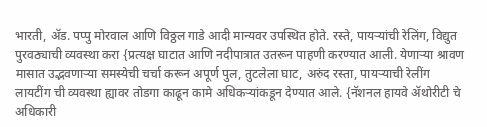भारती, ॲड. पप्पु मोरवाल आणि विठ्ठल गाडे आदी मान्यवर उपस्थित होते. रस्ते, पायऱ्यांची रेलिंग, विद्युत पुरवठ्याची व्यवस्था करा {प्रत्यक्ष घाटात आणि नदीपात्रात उतरून पाहणी करण्यात आली. येणाऱ्या श्रावण मासात उद्भवणाऱ्या समस्येची चर्चा करून अपूर्ण पुल, तुटलेला घाट, अरुंद रस्ता, पायऱ्याची रेलींग लायटींग ची व्यवस्था ह्यावर तोडगा काढून कामे अधिकऱ्यांकडून देण्यात आले. {नॅशनल हायवे ॲथोरीटी चे अधिकारी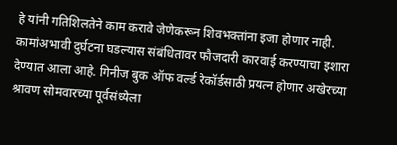हे यांनी गतिशिलतेने काम करावे जेणेकरून शिवभक्तांना इजा होणार नाही. कामांअभावी दुर्घटना घडल्यास संबंधितावर फौजदारी कारवाई करण्याचा इशारा देण्यात आला आहे. गिनीज बुक ऑफ वर्ल्ड रेकॉर्डसाठी प्रयत्न होणार अखेरच्या श्रावण सोमवारच्या पूर्वसंध्येला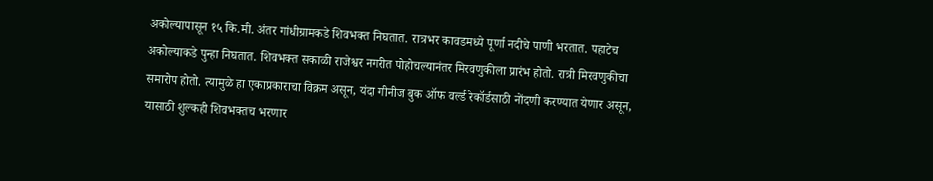अकोल्यापासून १५ कि.मी. अंतर गांधीग्रामकडे शिवभक्त निघतात. रात्रभर कावडमध्ये पूर्णा नदीचे पाणी भरतात. पहाटेच अकोल्याकडे पुन्हा निघतात. शिवभक्त सकाळी राजेश्वर नगरीत पोहोचल्यानंतर मिरवणुकीला प्रारंभ होतो. रात्री मिरवणुकीचा समारोप होतो. त्यामुळे हा एकाप्रकाराचा विक्रम असून, यंदा गीनीज बुक ऑफ वर्ल्ड रेकॉर्डसाठी नोंदणी करण्यात येणार असून, यासाठी शुल्कही शिवभक्तच भरणार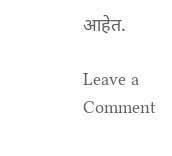आहेत.

Leave a Comment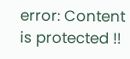error: Content is protected !!